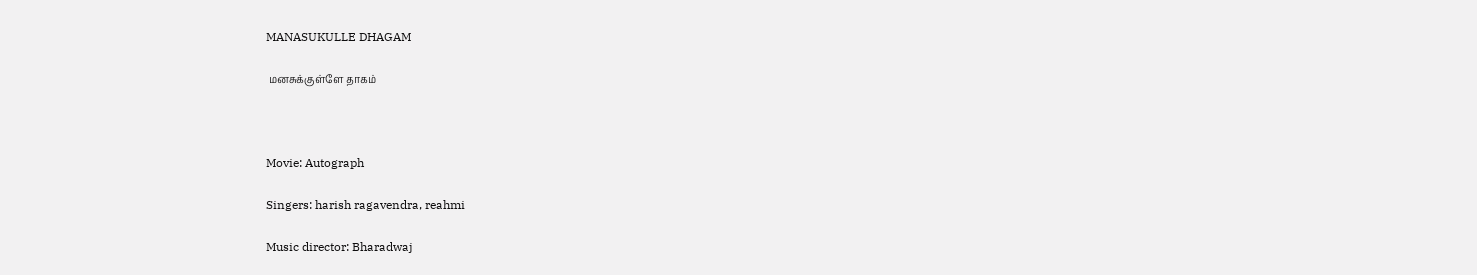MANASUKULLE DHAGAM

 மனசுக்குள்ளே தாகம்



Movie: Autograph

Singers: harish ragavendra, reahmi

Music director: Bharadwaj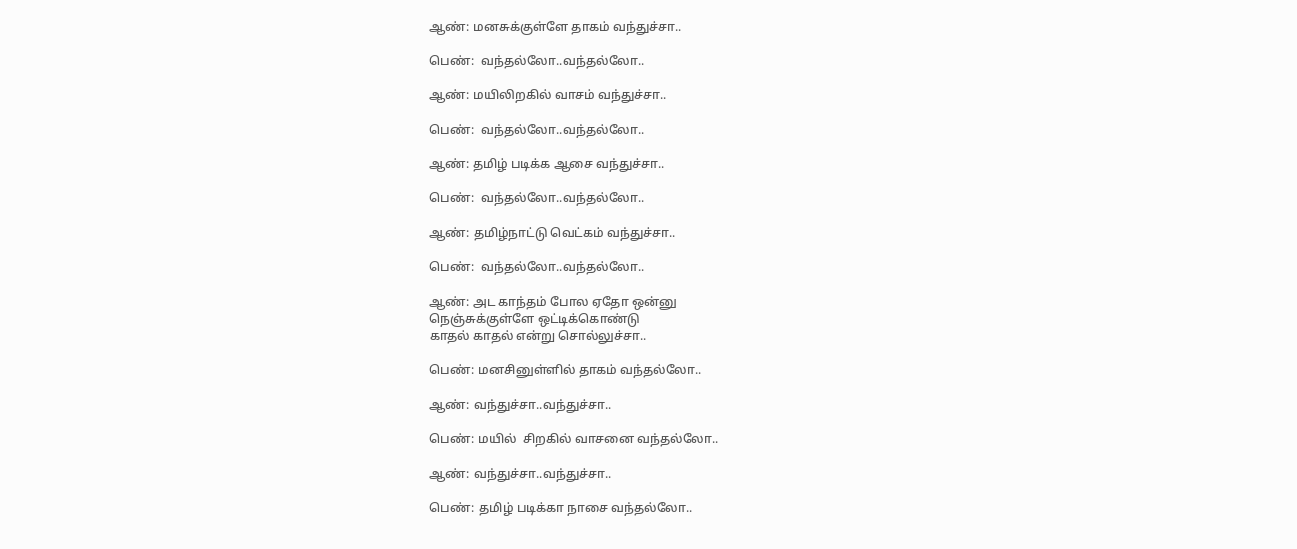ஆண்: மனசுக்குள்ளே தாகம் வந்துச்சா..

பெண்:  வந்தல்லோ..வந்தல்லோ..

ஆண்: மயிலிறகில் வாசம் வந்துச்சா..

பெண்:  வந்தல்லோ..வந்தல்லோ..

ஆண்: தமிழ் படிக்க ஆசை வந்துச்சா..

பெண்:  வந்தல்லோ..வந்தல்லோ..

ஆண்: தமிழ்நாட்டு வெட்கம் வந்துச்சா..

பெண்:  வந்தல்லோ..வந்தல்லோ..

ஆண்: அட காந்தம் போல ஏதோ ஒன்னு
நெஞ்சுக்குள்ளே ஒட்டிக்கொண்டு
காதல் காதல் என்று சொல்லுச்சா..

பெண்: மனசினுள்ளில் தாகம் வந்தல்லோ..

ஆண்: வந்துச்சா..வந்துச்சா..

பெண்: மயில்  சிறகில் வாசனை வந்தல்லோ..

ஆண்: வந்துச்சா..வந்துச்சா..

பெண்: தமிழ் படிக்கா நாசை வந்தல்லோ..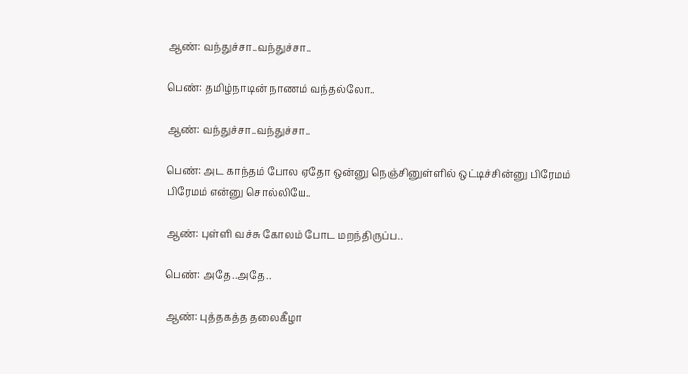ஆண்: வந்துச்சா..வந்துச்சா..

பெண்: தமிழ்நாடின் நாணம் வந்தல்லோ..

ஆண்: வந்துச்சா..வந்துச்சா..

பெண்: அட காந்தம் போல ஏதோ ஒன்னு நெஞ்சினுள்ளில் ஒட்டிச்சின்னு பிரேமம் பிரேமம் என்னு சொல்லியே..

ஆண்: புள்ளி வச்சு கோலம் போட மறந்திருப்ப..

பெண்: அதே..அதே..

ஆண்: புத்தகத்த தலைகீழா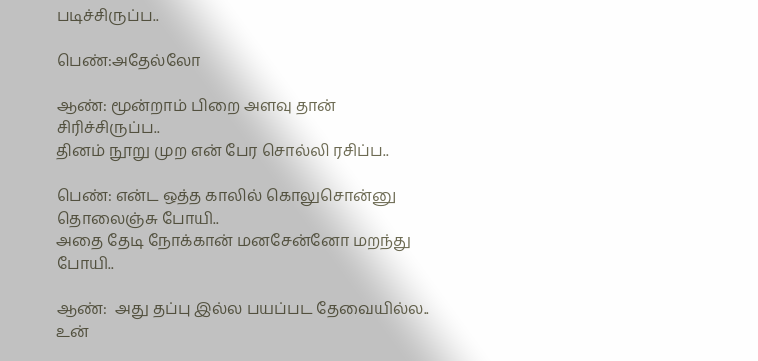படிச்சிருப்ப..

பெண்:அதேல்லோ

ஆண்: மூன்றாம் பிறை அளவு தான் சிரிச்சிருப்ப..
தினம் நூறு முற என் பேர சொல்லி ரசிப்ப..

பெண்: என்ட ஒத்த காலில் கொலுசொன்னு தொலைஞ்சு போயி..
அதை தேடி நோக்கான் மனசேன்னோ மறந்து போயி..

ஆண்:  அது தப்பு இல்ல பயப்பட தேவையில்ல..
உன்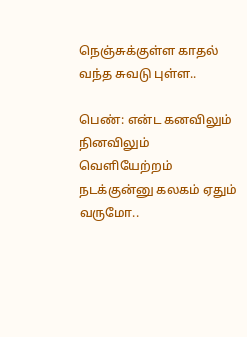நெஞ்சுக்குள்ள காதல் வந்த சுவடு புள்ள..

பெண்: என்ட கனவிலும் நினவிலும் வெளியேற்றம் நடக்குன்னு கலகம் ஏதும் வருமோ..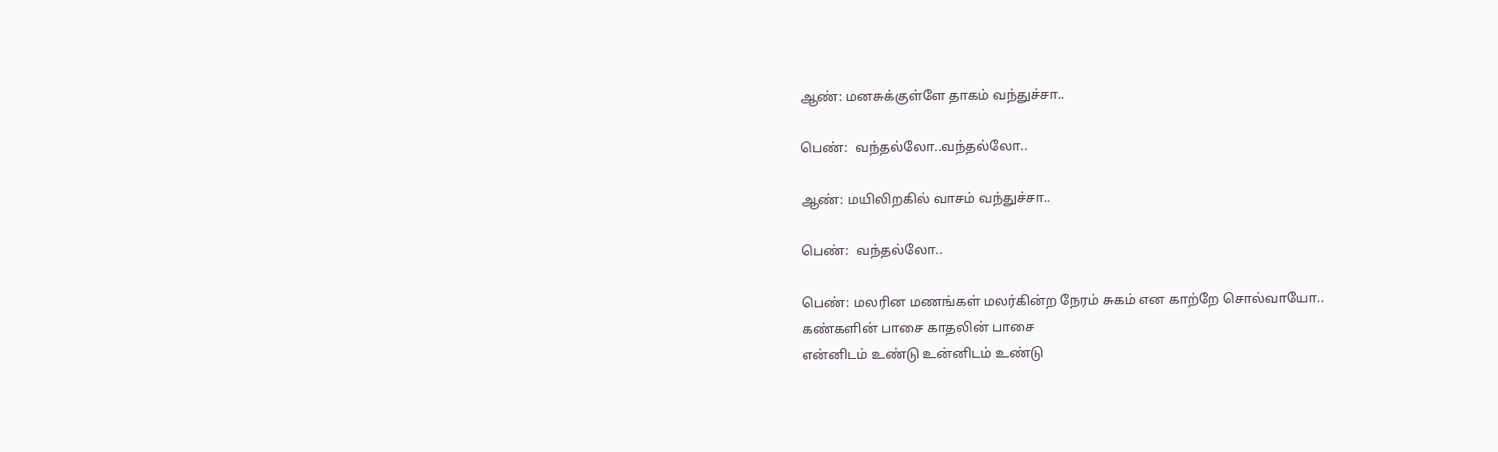ஆண்: மனசுக்குள்ளே தாகம் வந்துச்சா..

பெண்:  வந்தல்லோ..வந்தல்லோ..

ஆண்: மயிலிறகில் வாசம் வந்துச்சா..

பெண்:  வந்தல்லோ..

பெண்: மலரின மணங்கள் மலர்கின்ற நேரம் சுகம் என காற்றே சொல்வாயோ..
கண்களின் பாசை காதலின் பாசை
என்னிடம் உண்டு உன்னிடம் உண்டு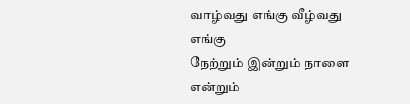வாழ்வது எங்கு வீழ்வது எங்கு
நேற்றும் இன்றும் நாளை என்றும்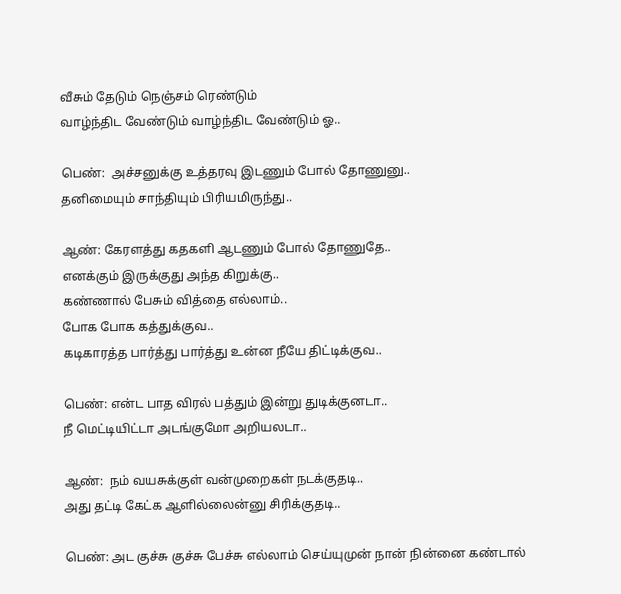வீசும் தேடும் நெஞ்சம் ரெண்டும்
வாழ்ந்திட வேண்டும் வாழ்ந்திட வேண்டும் ஓ..

பெண்:  அச்சனுக்கு உத்தரவு இடணும் போல் தோணுனு..
தனிமையும் சாந்தியும் பிரியமிருந்து..

ஆண்: கேரளத்து கதகளி ஆடணும் போல் தோணுதே..
எனக்கும் இருக்குது அந்த கிறுக்கு..
கண்ணால் பேசும் வித்தை எல்லாம்..
போக போக கத்துக்குவ..
கடிகாரத்த பார்த்து பார்த்து உன்ன நீயே திட்டிக்குவ..

பெண்: என்ட பாத விரல் பத்தும் இன்று துடிக்குனடா..
நீ மெட்டியிட்டா அடங்குமோ அறியலடா..

ஆண்:  நம் வயசுக்குள் வன்முறைகள் நடக்குதடி..
அது தட்டி கேட்க ஆளில்லைன்னு சிரிக்குதடி..

பெண்: அட குச்சு குச்சு பேச்சு எல்லாம் செய்யுமுன் நான் நின்னை கண்டால்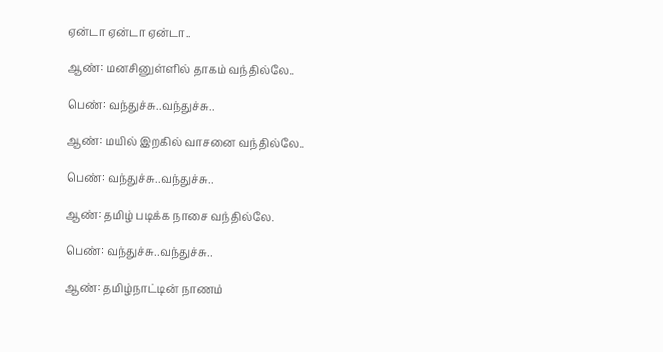ஏன்டா ஏன்டா ஏன்டா..

ஆண்: மனசினுள்ளில் தாகம் வந்தில்லே..

பெண்: வந்துச்சு..வந்துச்சு..

ஆண்: மயில் இறகில் வாசனை வந்தில்லே..

பெண்: வந்துச்சு..வந்துச்சு..

ஆண்: தமிழ் படிக்க நாசை வந்தில்லே.

பெண்: வந்துச்சு..வந்துச்சு..

ஆண்: தமிழ்நாட்டின் நாணம்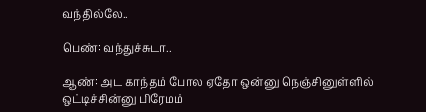வந்தில்லே..

பெண்: வந்துச்சுடா..

ஆண்: அட காந்தம் போல ஏதோ ஒன்னு நெஞ்சினுள்ளில் ஒட்டிச்சின்னு பிரேமம்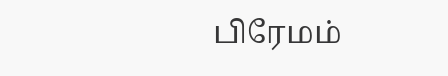பிரேமம்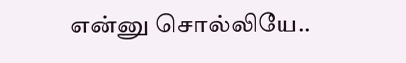என்னு சொல்லியே..